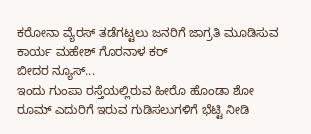ಕರೋನಾ ವ್ಯೆರಸ್ ತಡೆಗಟ್ಟಲು ಜನರಿಗೆ ಜಾಗ್ರತಿ ಮೂಡಿಸುವ ಕಾರ್ಯ ಮಹೇಶ್ ಗೊರನಾಳ ಕರ್
ಬೀದರ ನ್ಯೂಸ್...
ಇಂದು ಗುಂಪಾ ರಸ್ತೆಯಲ್ಲಿರುವ ಹೀರೊ ಹೊಂಡಾ ಶೋ ರೂಮ್ ಎದುರಿಗೆ ಇರುವ ಗುಡಿಸಲುಗಳಿಗೆ ಭೆಟ್ಟಿ ನೀಡಿ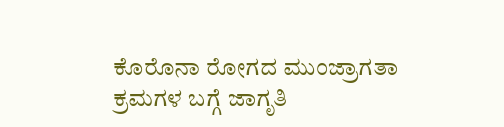ಕೊರೊನಾ ರೋಗದ ಮುಂಜ್ರಾಗತಾ ಕ್ರಮಗಳ ಬಗ್ಗೆ ಜಾಗೃತಿ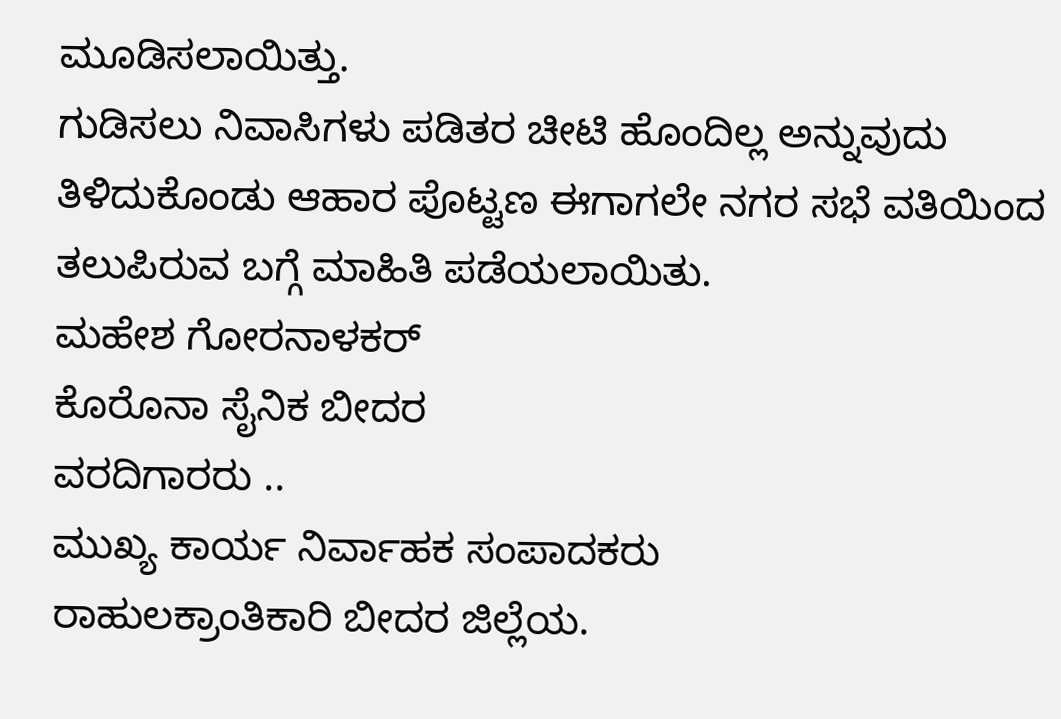ಮೂಡಿಸಲಾಯಿತ್ತು.
ಗುಡಿಸಲು ನಿವಾಸಿಗಳು ಪಡಿತರ ಚೀಟಿ ಹೊಂದಿಲ್ಲ ಅನ್ನುವುದು ತಿಳಿದುಕೊಂಡು ಆಹಾರ ಪೊಟ್ಟಣ ಈಗಾಗಲೇ ನಗರ ಸಭೆ ವತಿಯಿಂದ ತಲುಪಿರುವ ಬಗ್ಗೆ ಮಾಹಿತಿ ಪಡೆಯಲಾಯಿತು.
ಮಹೇಶ ಗೋರನಾಳಕರ್
ಕೊರೊನಾ ಸೈನಿಕ ಬೀದರ
ವರದಿಗಾರರು ..
ಮುಖ್ಯ ಕಾರ್ಯ ನಿರ್ವಾಹಕ ಸಂಪಾದಕರು
ರಾಹುಲಕ್ರಾಂತಿಕಾರಿ ಬೀದರ ಜಿಲ್ಲೆಯ.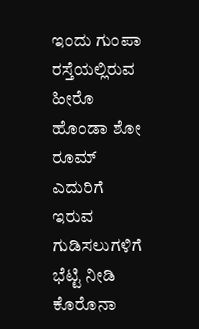ಇಂದು ಗುಂಪಾ ರಸ್ತೆಯಲ್ಲಿರುವ ಹೀರೊ ಹೊಂಡಾ ಶೋ ರೂಮ್ ಎದುರಿಗೆ ಇರುವ ಗುಡಿಸಲುಗಳಿಗೆ ಭೆಟ್ಟಿ ನೀಡಿ ಕೊರೊನಾ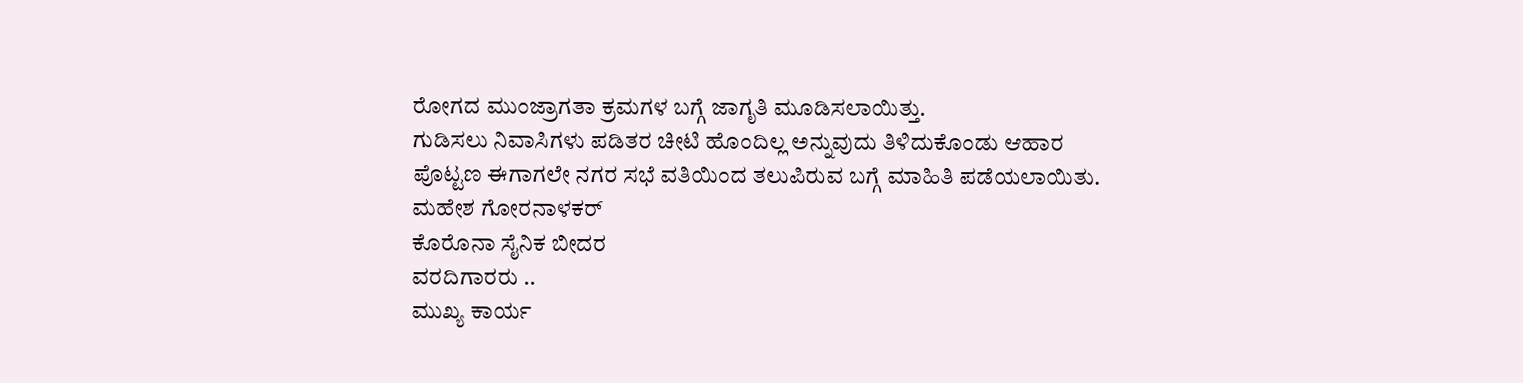ರೋಗದ ಮುಂಜ್ರಾಗತಾ ಕ್ರಮಗಳ ಬಗ್ಗೆ ಜಾಗೃತಿ ಮೂಡಿಸಲಾಯಿತ್ತು.
ಗುಡಿಸಲು ನಿವಾಸಿಗಳು ಪಡಿತರ ಚೀಟಿ ಹೊಂದಿಲ್ಲ ಅನ್ನುವುದು ತಿಳಿದುಕೊಂಡು ಆಹಾರ ಪೊಟ್ಟಣ ಈಗಾಗಲೇ ನಗರ ಸಭೆ ವತಿಯಿಂದ ತಲುಪಿರುವ ಬಗ್ಗೆ ಮಾಹಿತಿ ಪಡೆಯಲಾಯಿತು.
ಮಹೇಶ ಗೋರನಾಳಕರ್
ಕೊರೊನಾ ಸೈನಿಕ ಬೀದರ
ವರದಿಗಾರರು ..
ಮುಖ್ಯ ಕಾರ್ಯ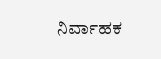ನಿರ್ವಾಹಕ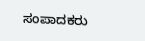ಸಂಪಾದಕರು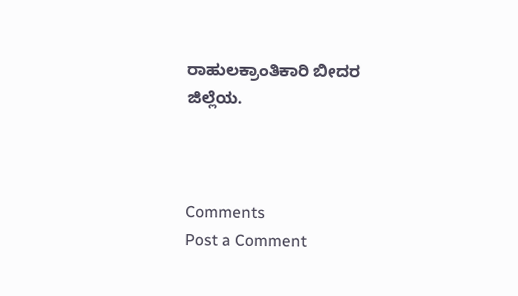ರಾಹುಲಕ್ರಾಂತಿಕಾರಿ ಬೀದರ ಜಿಲ್ಲೆಯ.



Comments
Post a Comment